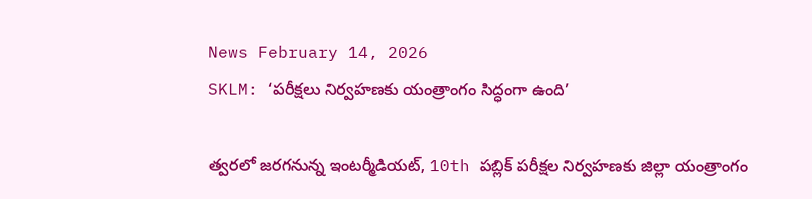News February 14, 2026
SKLM: ‘పరీక్షలు నిర్వహణకు యంత్రాంగం సిద్ధంగా ఉంది’

త్వరలో జరగనున్న ఇంటర్మీడియట్, 10th పబ్లిక్ పరీక్షల నిర్వహణకు జిల్లా యంత్రాంగం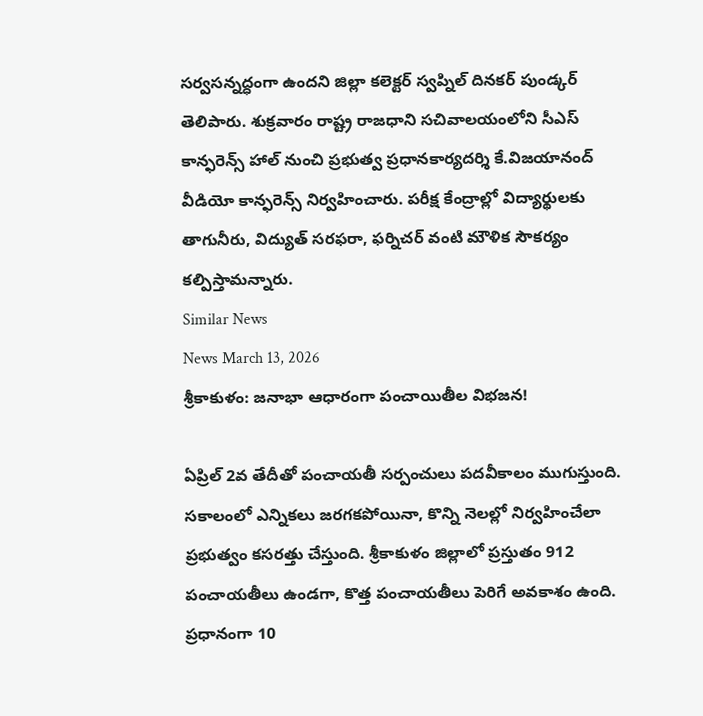సర్వసన్నద్ధంగా ఉందని జిల్లా కలెక్టర్ స్వప్నిల్ దినకర్ పుండ్కర్ తెలిపారు. శుక్రవారం రాష్ట్ర రాజధాని సచివాలయంలోని సీఎస్ కాన్ఫరెన్స్ హాల్ నుంచి ప్రభుత్వ ప్రధానకార్యదర్శి కే.విజయానంద్ వీడియో కాన్ఫరెన్స్ నిర్వహించారు. పరీక్ష కేంద్రాల్లో విద్యార్థులకు తాగునీరు, విద్యుత్ సరఫరా, ఫర్నిచర్ వంటి మౌళిక సౌకర్యం కల్పిస్తామన్నారు.
Similar News
News March 13, 2026
శ్రీకాకుళం: జనాభా ఆధారంగా పంచాయితీల విభజన!

ఏప్రిల్ 2వ తేదీతో పంచాయతీ సర్పంచులు పదవీకాలం ముగుస్తుంది. సకాలంలో ఎన్నికలు జరగకపోయినా, కొన్ని నెలల్లో నిర్వహించేలా ప్రభుత్వం కసరత్తు చేస్తుంది. శ్రీకాకుళం జిల్లాలో ప్రస్తుతం 912 పంచాయతీలు ఉండగా, కొత్త పంచాయతీలు పెరిగే అవకాశం ఉంది. ప్రధానంగా 10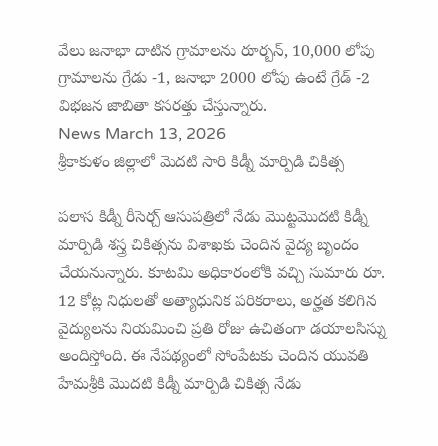వేలు జనాభా దాటిన గ్రామాలను రూర్బన్, 10,000 లోపు గ్రామాలను గ్రేడు -1, జనాభా 2000 లోపు ఉంటే గ్రేడ్ -2 విభజన జాబితా కసరత్తు చేస్తున్నారు.
News March 13, 2026
శ్రీకాకుళం జిల్లాలో మెదటి సారి కిడ్నీ మార్పిడి చికిత్స

పలాస కిడ్నీ రీసెర్చ్ ఆసుపత్రిలో నేడు మొట్టమొదటి కిడ్నీ మార్పిడి శస్త్ర చికిత్సను విశాఖకు చెందిన వైద్య బృందం చేయనున్నారు. కూటమి అధికారంలోకి వచ్చి సుమారు రూ. 12 కోట్ల నిధులతో అత్యాధునిక పరికరాలు, అర్హత కలిగిన వైద్యులను నియమించి ప్రతి రోజు ఉచితంగా డయాలసిస్ను అందిస్తోంది. ఈ నేపథ్యంలో సోంపేటకు చెందిన యువతి హేమశ్రీకి మొదటి కిడ్నీ మార్పిడి చికిత్స నేడు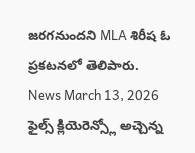జరగనుందని MLA శిరీష ఓ ప్రకటనలో తెలిపారు.
News March 13, 2026
ఫైల్స్ క్లియెరెన్స్లో అచ్చెన్న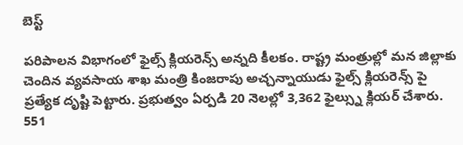బెస్ట్

పరిపాలన విభాగంలో ఫైల్స్ క్లియరెన్స్ అన్నది కీలకం. రాష్ట్ర మంత్రుల్లో మన జిల్లాకు చెందిన వ్యవసాయ శాఖ మంత్రి కింజరాపు అచ్చన్నాయుడు ఫైల్స్ క్లియరెన్స్ పై ప్రత్యేక దృష్టి పెట్టారు. ప్రభుత్వం ఏర్పడి 20 నెలల్లో 3,362 ఫైల్స్ను క్లియర్ చేశారు. 551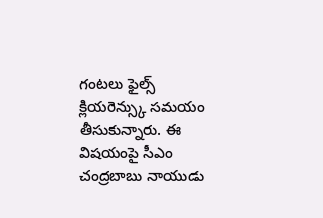గంటలు ఫైల్స్ క్లియరెన్స్కు సమయం తీసుకున్నారు. ఈ విషయంపై సీఎం చంద్రబాబు నాయుడు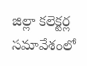జిల్లా కలెక్టర్ల సమావేశంలో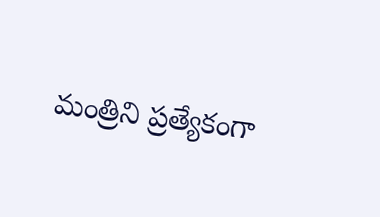మంత్రిని ప్రత్యేకంగా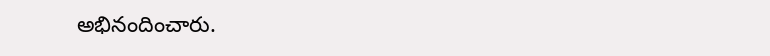అభినందించారు.